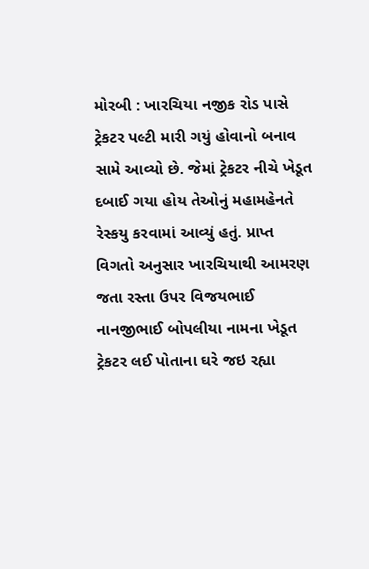મોરબી : ખારચિયા નજીક રોડ પાસે ટ્રેકટર પલ્ટી મારી ગયું હોવાનો બનાવ સામે આવ્યો છે. જેમાં ટ્રેકટર નીચે ખેડૂત દબાઈ ગયા હોય તેઓનું મહામહેનતે રેસ્કયુ કરવામાં આવ્યું હતું. પ્રાપ્ત વિગતો અનુસાર ખારચિયાથી આમરણ જતા રસ્તા ઉપર વિજયભાઈ નાનજીભાઈ બોપલીયા નામના ખેડૂત ટ્રેકટર લઈ પોતાના ઘરે જઇ રહ્યા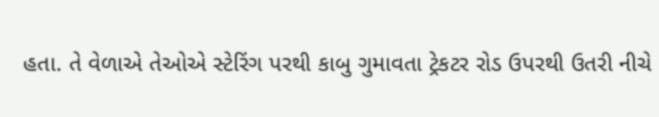હતા. તે વેળાએ તેઓએ સ્ટેરિંગ પરથી કાબુ ગુમાવતા ટ્રેકટર રોડ ઉપરથી ઉતરી નીચે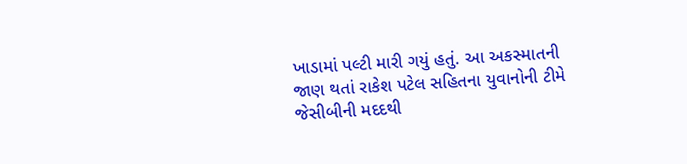ખાડામાં પલ્ટી મારી ગયું હતું. આ અકસ્માતની જાણ થતાં રાકેશ પટેલ સહિતના યુવાનોની ટીમે જેસીબીની મદદથી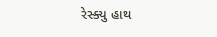રેસ્ક્યુ હાથ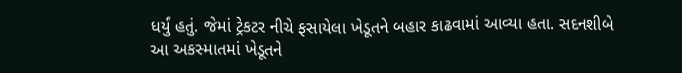ધર્યું હતું. જેમાં ટ્રેકટર નીચે ફસાયેલા ખેડૂતને બહાર કાઢવામાં આવ્યા હતા. સદનશીબે આ અકસ્માતમાં ખેડૂતને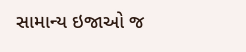સામાન્ય ઇજાઓ જ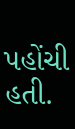પહોંચી હતી.